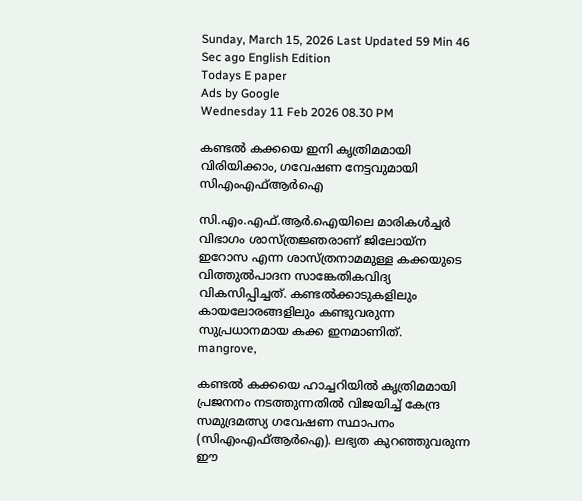Sunday, March 15, 2026 Last Updated 59 Min 46 Sec ago English Edition
Todays E paper
Ads by Google
Wednesday 11 Feb 2026 08.30 PM

കണ്ടല്‍ കക്കയെ ഇനി കൃത്രിമമായി വിരിയിക്കാം, ഗവേഷണ നേട്ടവുമായി സിഎംഎഫ്ആര്‍ഐ

സി.എം.എഫ്.ആര്‍.ഐയിലെ മാരികള്‍ച്ചര്‍ വിഭാഗം ശാസ്ത്രജ്ഞരാണ് ജിലോയ്ന ഇറോസ എന്ന ശാസ്ത്രനാമമുള്ള കക്കയുടെ വിത്തുല്‍പാദന സാങ്കേതികവിദ്യ വികസിപ്പിച്ചത്. കണ്ടല്‍ക്കാടുകളിലും കായലോരങ്ങളിലും കണ്ടുവരുന്ന സുപ്രധാനമായ കക്ക ഇനമാണിത്.
mangrove,

കണ്ടല്‍ കക്കയെ ഹാച്ചറിയില്‍ കൃത്രിമമായി പ്രജനനം നടത്തുന്നതില്‍ വിജയിച്ച് കേന്ദ്ര സമുദ്രമത്സ്യ ഗവേഷണ സ്ഥാപനം (സിഎംഎഫ്ആര്‍ഐ). ലഭ്യത കുറഞ്ഞുവരുന്ന ഈ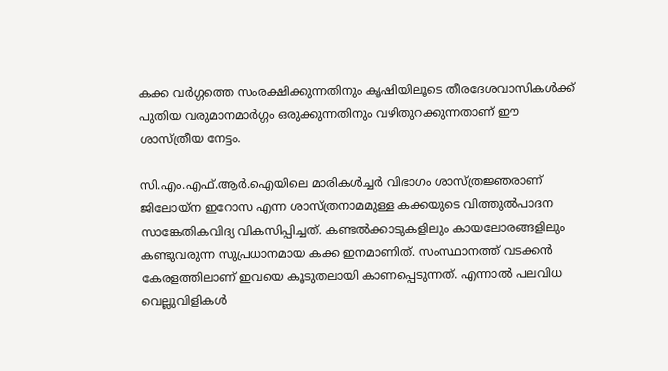കക്ക വര്‍ഗ്ഗത്തെ സംരക്ഷിക്കുന്നതിനും കൃഷിയിലൂടെ തീരദേശവാസികള്‍ക്ക് പുതിയ വരുമാനമാര്‍ഗ്ഗം ഒരുക്കുന്നതിനും വഴിതുറക്കുന്നതാണ് ഈ ശാസ്ത്രീയ നേട്ടം.

സി.എം.എഫ്.ആര്‍.ഐയിലെ മാരികള്‍ച്ചര്‍ വിഭാഗം ശാസ്ത്രജ്ഞരാണ് ജിലോയ്ന ഇറോസ എന്ന ശാസ്ത്രനാമമുള്ള കക്കയുടെ വിത്തുല്‍പാദന സാങ്കേതികവിദ്യ വികസിപ്പിച്ചത്. കണ്ടല്‍ക്കാടുകളിലും കായലോരങ്ങളിലും കണ്ടുവരുന്ന സുപ്രധാനമായ കക്ക ഇനമാണിത്. സംസ്ഥാനത്ത് വടക്കന്‍ കേരളത്തിലാണ് ഇവയെ കൂടുതലായി കാണപ്പെടുന്നത്. എന്നാല്‍ പലവിധ വെല്ലുവിളികള്‍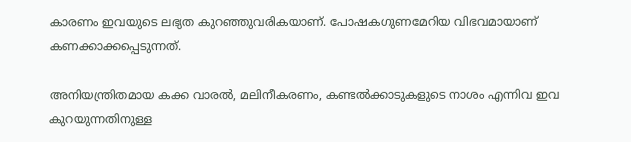കാരണം ഇവയുടെ ലഭ്യത കുറഞ്ഞുവരികയാണ്. പോഷകഗുണമേറിയ വിഭവമായാണ് കണക്കാക്കപ്പെടുന്നത്.

അനിയന്ത്രിതമായ കക്ക വാരല്‍, മലിനീകരണം, കണ്ടല്‍ക്കാടുകളുടെ നാശം എന്നിവ ഇവ കുറയുന്നതിനുള്ള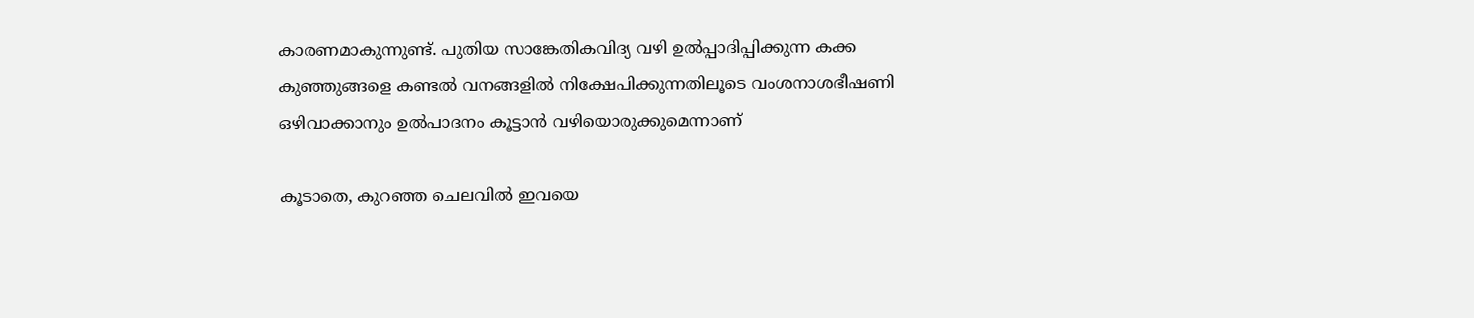കാരണമാകുന്നുണ്ട്. പുതിയ സാങ്കേതികവിദ്യ വഴി ഉല്‍പ്പാദിപ്പിക്കുന്ന കക്ക കുഞ്ഞുങ്ങളെ കണ്ടല്‍ വനങ്ങളില്‍ നിക്ഷേപിക്കുന്നതിലൂടെ വംശനാശഭീഷണി ഒഴിവാക്കാനും ഉല്‍പാദനം കൂട്ടാന്‍ വഴിയൊരുക്കുമെന്നാണ്

കൂടാതെ, കുറഞ്ഞ ചെലവില്‍ ഇവയെ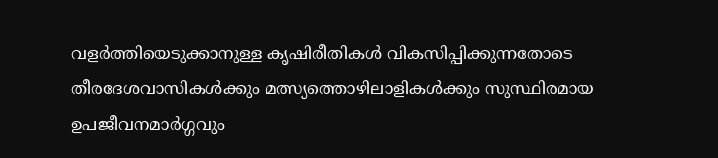വളര്‍ത്തിയെടുക്കാനുള്ള കൃഷിരീതികള്‍ വികസിപ്പിക്കുന്നതോടെ തീരദേശവാസികള്‍ക്കും മത്സ്യത്തൊഴിലാളികള്‍ക്കും സുസ്ഥിരമായ ഉപജീവനമാര്‍ഗ്ഗവും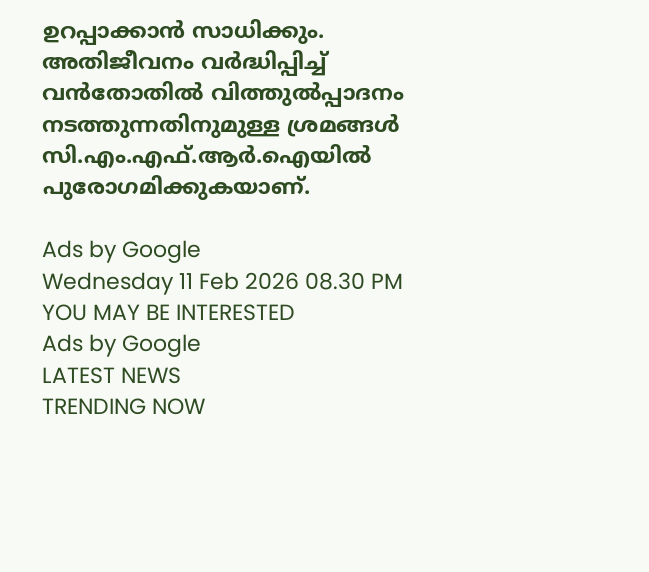ഉറപ്പാക്കാന്‍ സാധിക്കും. അതിജീവനം വര്‍ദ്ധിപ്പിച്ച് വന്‍തോതില്‍ വിത്തുല്‍പ്പാദനം നടത്തുന്നതിനുമുള്ള ശ്രമങ്ങള്‍ സി.എം.എഫ്.ആര്‍.ഐയില്‍ പുരോഗമിക്കുകയാണ്.

Ads by Google
Wednesday 11 Feb 2026 08.30 PM
YOU MAY BE INTERESTED
Ads by Google
LATEST NEWS
TRENDING NOW